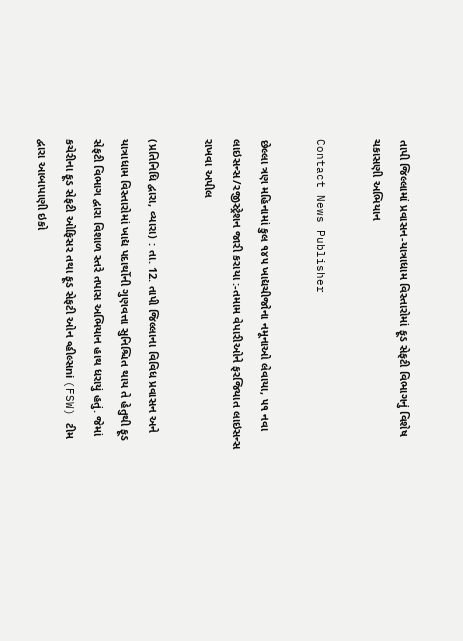તાપી જિલ્લામાં પ્રવાસન-યાત્રાધામ વિસ્તારોમાં ફૂડ સેફટી વિભાગનું વિશેષ ચકાસણી અભિયાન

Contact News Publisher

છેલ્લા ત્રણ મહિનામાં કુલ ૧૪૫ ખાદ્યચીજોના નમૂનાઓ લેવાયા, ૫૧ નવા લાઇસન્સ/રજીસ્ટ્રેશન જારી કરાયા :-તમામ વેપારીઓને ફરજિયાત લાઇસન્સ રાખવા અપીલ

(પ્રતિનિધિ દ્વારા, વ્યારા) : તા. 12. તાપી જિલ્લાના વિવિધ પ્રવાસન અને યાત્રાધામ વિસ્તારોમાં ખાદ્ય પદાર્થોની ગુણવત્તા સુનિશ્ચિત થાય તે હેતુથી ફૂડ સેફટી વિભાગ દ્વારા વિશાળ સ્તરે તપાસ અભિયાન હાથ ધરાયું હતું. જેમાં કચેરીના ફૂડ સેફટી ઓફિસર તથા ફૂડ સેફટી ઓન વ્હીલ્સni (FSW) ટીમ દ્વારા આબાપાણી ઇકો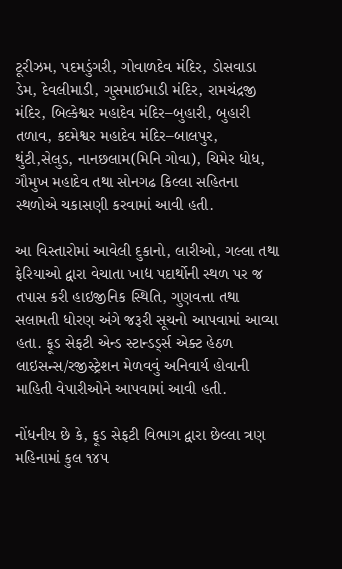ટૂરીઝમ, પદમડુંગરી, ગોવાળદેવ મંદિર, ડોસવાડા ડેમ, દેવલીમાડી, ગુસમાઈમાડી મંદિર, રામચંદ્રજી મંદિર, બિલ્કેશ્વર મહાદેવ મંદિર–બુહારી, બુહારી તળાવ, કદમેશ્વર મહાદેવ મંદિર–બાલપુર, થુંટી,સેલુડ, નાનછલામ(મિનિ ગોવા), ચિમેર ધોધ, ગૌમુખ મહાદેવ તથા સોનગઢ કિલ્લા સહિતના સ્થળોએ ચકાસણી કરવામાં આવી હતી.

આ વિસ્તારોમાં આવેલી દુકાનો, લારીઓ, ગલ્લા તથા ફેરિયાઓ દ્વારા વેચાતા ખાદ્ય પદાર્થોની સ્થળ પર જ તપાસ કરી હાઇજીનિક સ્થિતિ, ગુણવત્તા તથા સલામતી ધોરણ અંગે જરૂરી સૂચનો આપવામાં આવ્યા હતા. ફૂડ સેફટી એન્ડ સ્ટાન્ડર્ડ્સ એક્ટ હેઠળ લાઇસન્સ/રજીસ્ટ્રેશન મેળવવું અનિવાર્ય હોવાની માહિતી વેપારીઓને આપવામાં આવી હતી.

નોંધનીય છે કે, ફૂડ સેફટી વિભાગ દ્વારા છેલ્લા ત્રણ મહિનામાં કુલ ૧૪૫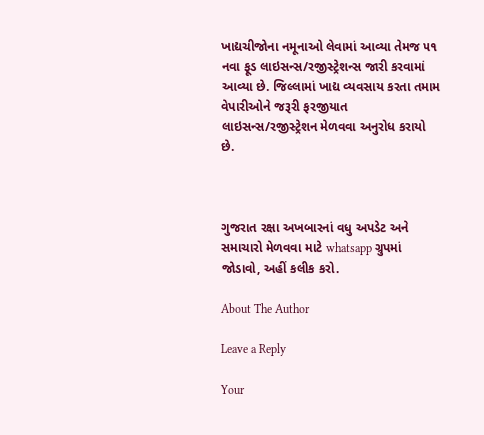ખાદ્યચીજોના નમૂનાઓ લેવામાં આવ્યા તેમજ ૫૧ નવા ફૂડ લાઇસન્સ/રજીસ્ટ્રેશન્સ જારી કરવામાં આવ્યા છે. જિલ્લામાં ખાદ્ય વ્યવસાય કરતા તમામ વેપારીઓને જરૂરી ફરજીયાત લાઇસન્સ/રજીસ્ટ્રેશન મેળવવા અનુરોધ કરાયો છે.



ગુજરાત રક્ષા અખબારનાં વધુ અપડેટ અને સમાચારો મેળવવા માટે whatsapp ગ્રુપમાં જોડાવો, અહીં કલીક કરો.

About The Author

Leave a Reply

Your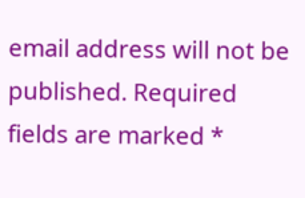email address will not be published. Required fields are marked *